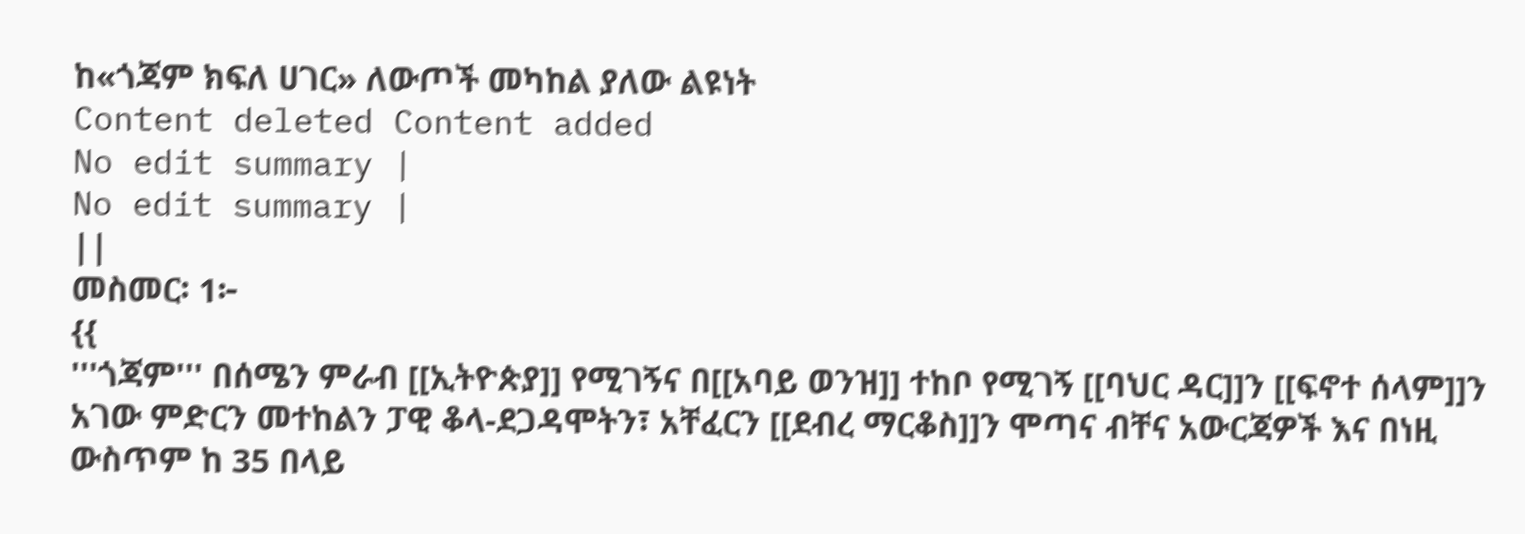ከ«ጎጃም ክፍለ ሀገር» ለውጦች መካከል ያለው ልዩነት
Content deleted Content added
No edit summary |
No edit summary |
||
መስመር፡ 1፦
{{
'''ጎጃም''' በሰሜን ምራብ [[ኢትዮጵያ]] የሚገኝና በ[[አባይ ወንዝ]] ተከቦ የሚገኝ [[ባህር ዳር]]ን [[ፍኖተ ሰላም]]ን አገው ምድርን መተከልን ፓዊ ቆላ-ደጋዳሞትን፣ አቸፈርን [[ደብረ ማርቆስ]]ን ሞጣና ብቸና አውርጃዎች እና በነዚ ውስጥም ከ 35 በላይ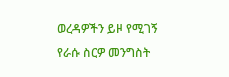ወረዳዎችን ይዞ የሚገኝ የራሱ ስርዎ መንግስት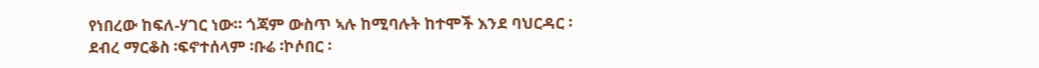የነበረው ከፍለ-ሃገር ነው። ጎጃም ውስጥ ኣሉ ከሚባሉት ከተሞች እንደ ባህርዳር ፡ ደብረ ማርቆስ ፡ፍኖተሰላም ፡ቡሬ ፡ኮሶበር ፡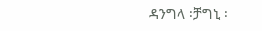ዳንግላ ፡ቻግኒ ፡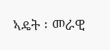ኣዴት ፡ መራዊ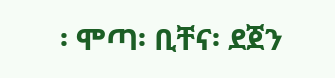፡ ሞጣ፡ ቢቸና፡ ደጀን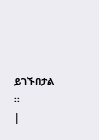ይገኙበታል ፡፡
|